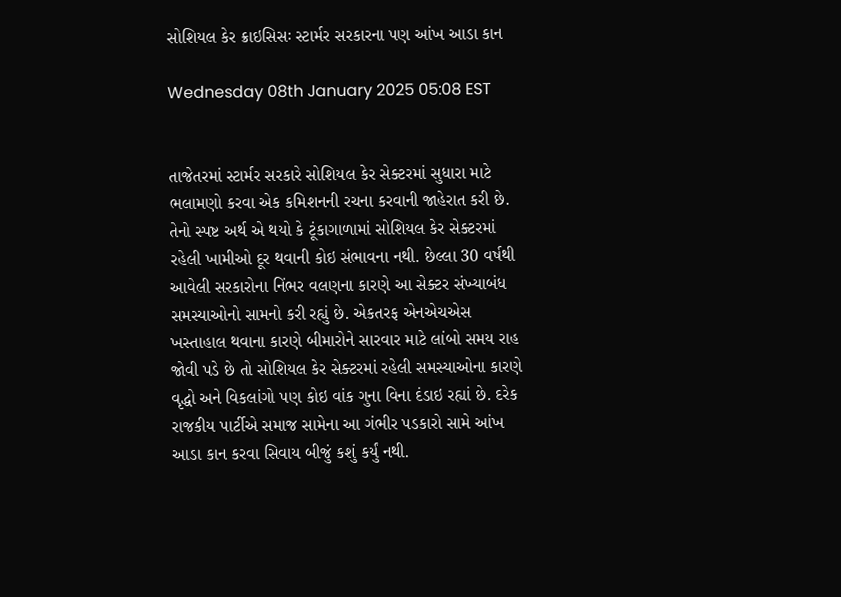સોશિયલ કેર ક્રાઇસિસઃ સ્ટાર્મર સરકારના પણ આંખ આડા કાન

Wednesday 08th January 2025 05:08 EST


તાજેતરમાં સ્ટાર્મર સરકારે સોશિયલ કેર સેક્ટરમાં સુધારા માટે ભલામણો કરવા એક કમિશનની રચના કરવાની જાહેરાત કરી છે. તેનો સ્પષ્ટ અર્થ એ થયો કે ટૂંકાગાળામાં સોશિયલ કેર સેક્ટરમાં રહેલી ખામીઓ દૂર થવાની કોઇ સંભાવના નથી. છેલ્લા 30 વર્ષથી આવેલી સરકારોના નિંભર વલણના કારણે આ સેક્ટર સંખ્યાબંધ સમસ્યાઓનો સામનો કરી રહ્યું છે. એકતરફ એનએચએસ ખસ્તાહાલ થવાના કારણે બીમારોને સારવાર માટે લાંબો સમય રાહ જોવી પડે છે તો સોશિયલ કેર સેક્ટરમાં રહેલી સમસ્યાઓના કારણે વૃદ્ધો અને વિકલાંગો પણ કોઇ વાંક ગુના વિના દંડાઇ રહ્યાં છે. દરેક રાજકીય પાર્ટીએ સમાજ સામેના આ ગંભીર પડકારો સામે આંખ આડા કાન કરવા સિવાય બીજું કશું કર્યું નથી.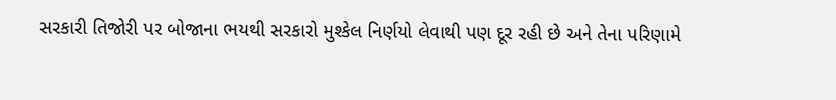સરકારી તિજોરી પર બોજાના ભયથી સરકારો મુશ્કેલ નિર્ણયો લેવાથી પણ દૂર રહી છે અને તેના પરિણામે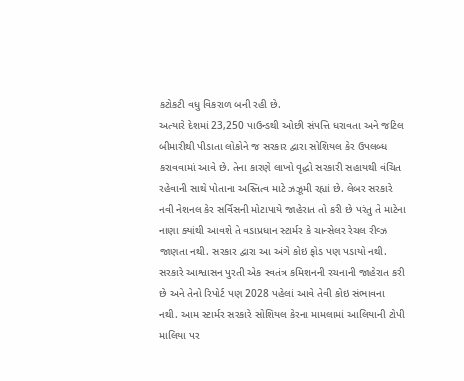કટોકટી વધુ વિકરાળ બની રહી છે.
અત્યારે દેશમાં 23,250 પાઉન્ડથી ઓછી સંપત્તિ ધરાવતા અને જટિલ બીમારીથી પીડાતા લોકોને જ સરકાર દ્વારા સોશિયલ કેર ઉપલબ્ધ કરાવવામાં આવે છે. તેના કારણે લાખો વૃદ્ધો સરકારી સહાયથી વંચિત રહેવાની સાથે પોતાના અસ્તિત્વ માટે ઝઝૂમી રહ્યાં છે. લેબર સરકારે નવી નેશનલ કેર સર્વિસની મોટાપાયે જાહેરાત તો કરી છે પરંતુ તે માટેના નાણા ક્યાંથી આવશે તે વડાપ્રધાન સ્ટાર્મર કે ચાન્સેલર રેચલ રીવ્ઝ જાણતા નથી. સરકાર દ્વારા આ અંગે કોઇ ફોડ પણ પડાયો નથી. સરકારે આશ્વાસન પુરતી એક સ્વતંત્ર કમિશનની રચનાની જાહેરાત કરી છે અને તેનો રિપોર્ટ પણ 2028 પહેલાં આવે તેવી કોઇ સંભાવના નથી. આમ સ્ટાર્મર સરકારે સોશિયલ કેરના મામલામાં આલિયાની ટોપી માલિયા પર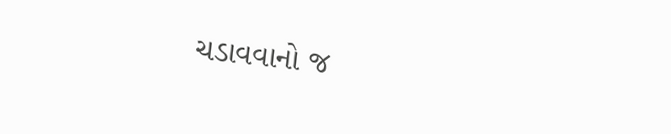ચડાવવાનો જ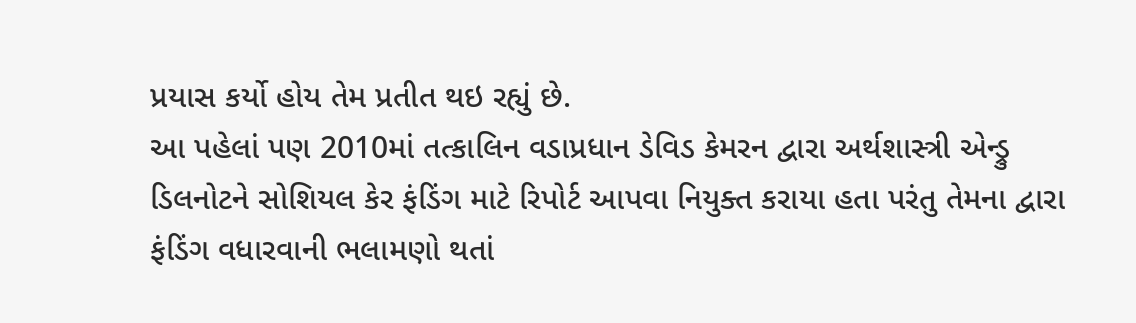પ્રયાસ કર્યો હોય તેમ પ્રતીત થઇ રહ્યું છે.
આ પહેલાં પણ 2010માં તત્કાલિન વડાપ્રધાન ડેવિડ કેમરન દ્વારા અર્થશાસ્ત્રી એન્ડ્રુ ડિલનોટને સોશિયલ કેર ફંડિંગ માટે રિપોર્ટ આપવા નિયુક્ત કરાયા હતા પરંતુ તેમના દ્વારા ફંડિંગ વધારવાની ભલામણો થતાં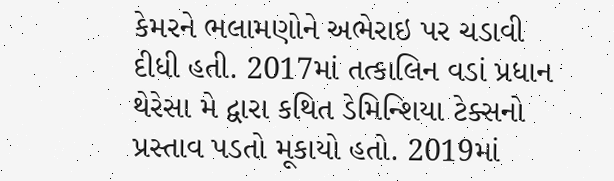કેમરને ભલામણોને અભેરાઇ પર ચડાવી દીધી હતી. 2017માં તત્કાલિન વડાં પ્રધાન થેરેસા મે દ્વારા કથિત ડેમિન્શિયા ટેક્સનો પ્રસ્તાવ પડતો મૂકાયો હતો. 2019માં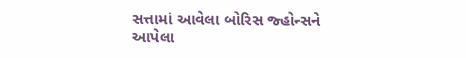સત્તામાં આવેલા બોરિસ જ્હોન્સને આપેલા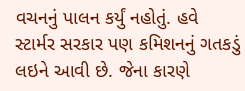વચનનું પાલન કર્યું નહોતું. હવે સ્ટાર્મર સરકાર પણ કમિશનનું ગતકડું લઇને આવી છે. જેના કારણે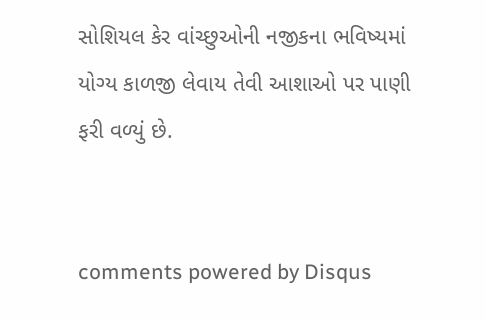સોશિયલ કેર વાંચ્છુઓની નજીકના ભવિષ્યમાં યોગ્ય કાળજી લેવાય તેવી આશાઓ પર પાણી ફરી વળ્યું છે.


comments powered by Disqus